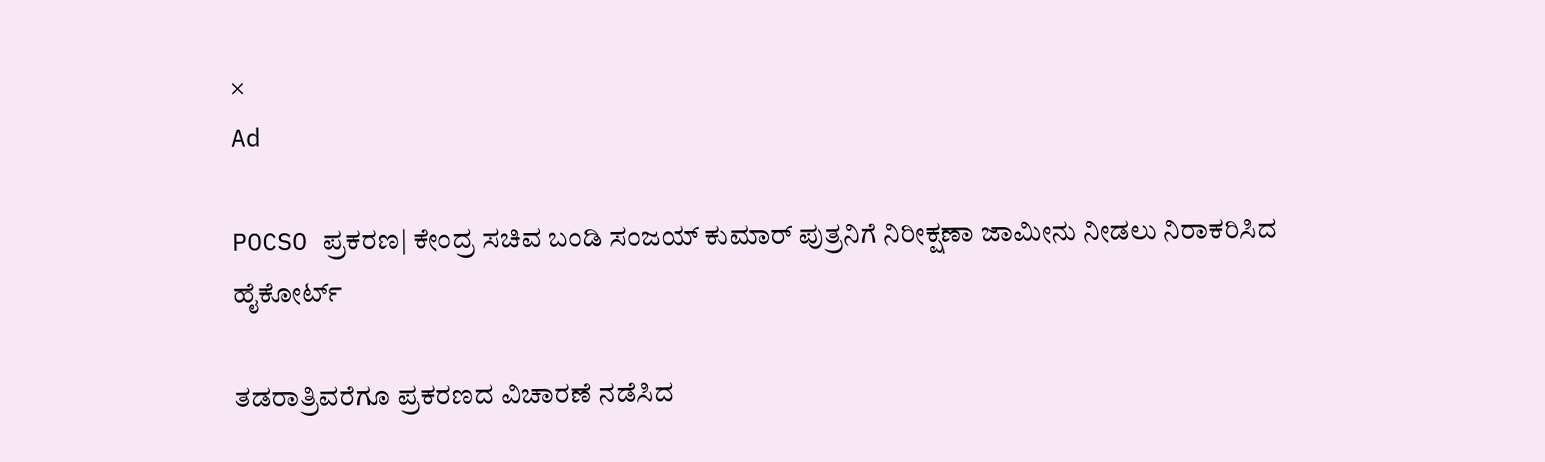×
Ad

POCSO ಪ್ರಕರಣ| ಕೇಂದ್ರ ಸಚಿವ ಬಂಡಿ ಸಂಜಯ್ ಕುಮಾರ್ ಪುತ್ರನಿಗೆ ನಿರೀಕ್ಷಣಾ ಜಾಮೀನು ನೀಡಲು ನಿರಾಕರಿಸಿದ ಹೈಕೋರ್ಟ್

ತಡರಾತ್ರಿವರೆಗೂ ಪ್ರಕರಣದ ವಿಚಾರಣೆ ನಡೆಸಿದ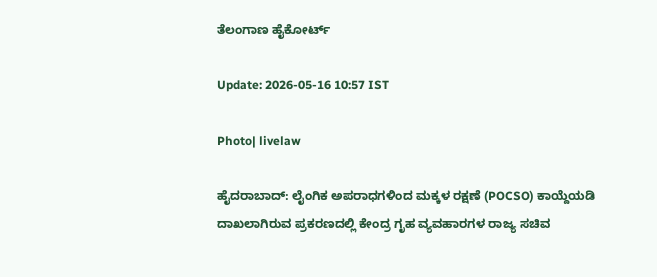ತೆಲಂಗಾಣ ಹೈಕೋರ್ಟ್

Update: 2026-05-16 10:57 IST

Photo| livelaw

ಹೈದರಾಬಾದ್: ಲೈಂಗಿಕ ಅಪರಾಧಗಳಿಂದ ಮಕ್ಕಳ ರಕ್ಷಣೆ (POCSO) ಕಾಯ್ದೆಯಡಿ ದಾಖಲಾಗಿರುವ ಪ್ರಕರಣದಲ್ಲಿ ಕೇಂದ್ರ ಗೃಹ ವ್ಯವಹಾರಗಳ ರಾಜ್ಯ ಸಚಿವ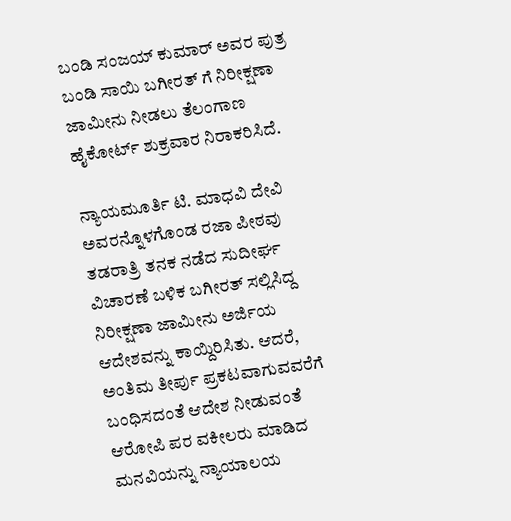ಬಂಡಿ ಸಂಜಯ್ ಕುಮಾರ್ ಅವರ ಪುತ್ರ ಬಂಡಿ ಸಾಯಿ ಬಗೀರತ್‌ ಗೆ ನಿರೀಕ್ಷಣಾ ಜಾಮೀನು ನೀಡಲು ತೆಲಂಗಾಣ ಹೈಕೋರ್ಟ್ ಶುಕ್ರವಾರ ನಿರಾಕರಿಸಿದೆ.

ನ್ಯಾಯಮೂರ್ತಿ ಟಿ. ಮಾಧವಿ ದೇವಿ ಅವರನ್ನೊಳಗೊಂಡ ರಜಾ ಪೀಠವು ತಡರಾತ್ರಿ ತನಕ ನಡೆದ ಸುದೀರ್ಘ ವಿಚಾರಣೆ ಬಳಿಕ ಬಗೀರತ್ ಸಲ್ಲಿಸಿದ್ದ ನಿರೀಕ್ಷಣಾ ಜಾಮೀನು ಅರ್ಜಿಯ ಆದೇಶವನ್ನು ಕಾಯ್ದಿರಿಸಿತು. ಆದರೆ, ಅಂತಿಮ ತೀರ್ಪು ಪ್ರಕಟವಾಗುವವರೆಗೆ ಬಂಧಿಸದಂತೆ ಆದೇಶ ನೀಡುವಂತೆ ಆರೋಪಿ ಪರ ವಕೀಲರು ಮಾಡಿದ ಮನವಿಯನ್ನು ನ್ಯಾಯಾಲಯ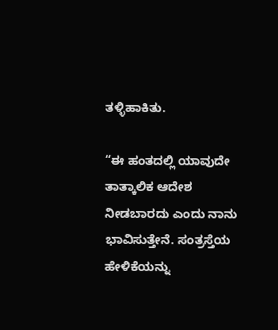ತಳ್ಳಿಹಾಕಿತು.

“ಈ ಹಂತದಲ್ಲಿ ಯಾವುದೇ ತಾತ್ಕಾಲಿಕ ಆದೇಶ ನೀಡಬಾರದು ಎಂದು ನಾನು ಭಾವಿಸುತ್ತೇನೆ. ಸಂತ್ರಸ್ತೆಯ ಹೇಳಿಕೆಯನ್ನು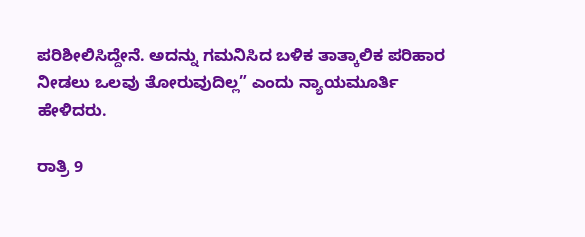ಪರಿಶೀಲಿಸಿದ್ದೇನೆ. ಅದನ್ನು ಗಮನಿಸಿದ ಬಳಿಕ ತಾತ್ಕಾಲಿಕ ಪರಿಹಾರ ನೀಡಲು ಒಲವು ತೋರುವುದಿಲ್ಲ” ಎಂದು ನ್ಯಾಯಮೂರ್ತಿ ಹೇಳಿದರು.

ರಾತ್ರಿ 9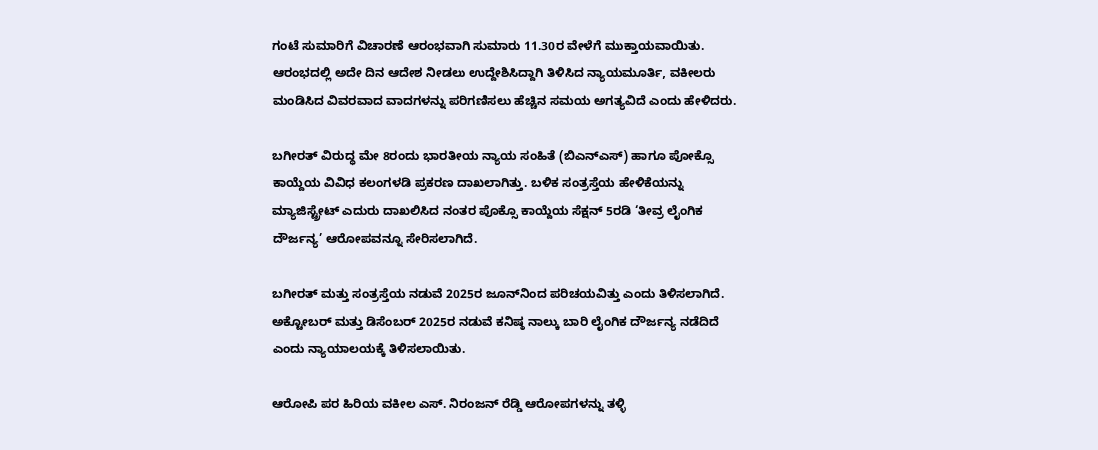ಗಂಟೆ ಸುಮಾರಿಗೆ ವಿಚಾರಣೆ ಆರಂಭವಾಗಿ ಸುಮಾರು 11.30ರ ವೇಳೆಗೆ ಮುಕ್ತಾಯವಾಯಿತು. ಆರಂಭದಲ್ಲಿ ಅದೇ ದಿನ ಆದೇಶ ನೀಡಲು ಉದ್ದೇಶಿಸಿದ್ದಾಗಿ ತಿಳಿಸಿದ ನ್ಯಾಯಮೂರ್ತಿ, ವಕೀಲರು ಮಂಡಿಸಿದ ವಿವರವಾದ ವಾದಗಳನ್ನು ಪರಿಗಣಿಸಲು ಹೆಚ್ಚಿನ ಸಮಯ ಅಗತ್ಯವಿದೆ ಎಂದು ಹೇಳಿದರು.

ಬಗೀರತ್ ವಿರುದ್ಧ ಮೇ 8ರಂದು ಭಾರತೀಯ ನ್ಯಾಯ ಸಂಹಿತೆ (ಬಿಎನ್‌ಎಸ್) ಹಾಗೂ ಪೋಕ್ಸೊ ಕಾಯ್ದೆಯ ವಿವಿಧ ಕಲಂಗಳಡಿ ಪ್ರಕರಣ ದಾಖಲಾಗಿತ್ತು. ಬಳಿಕ ಸಂತ್ರಸ್ತೆಯ ಹೇಳಿಕೆಯನ್ನು ಮ್ಯಾಜಿಸ್ಟ್ರೇಟ್ ಎದುರು ದಾಖಲಿಸಿದ ನಂತರ ಪೊಕ್ಸೊ ಕಾಯ್ದೆಯ ಸೆಕ್ಷನ್ 5ರಡಿ ‘ತೀವ್ರ ಲೈಂಗಿಕ ದೌರ್ಜನ್ಯ’ ಆರೋಪವನ್ನೂ ಸೇರಿಸಲಾಗಿದೆ.

ಬಗೀರತ್ ಮತ್ತು ಸಂತ್ರಸ್ತೆಯ ನಡುವೆ 2025ರ ಜೂನ್‌ನಿಂದ ಪರಿಚಯವಿತ್ತು ಎಂದು ತಿಳಿಸಲಾಗಿದೆ. ಅಕ್ಟೋಬರ್ ಮತ್ತು ಡಿಸೆಂಬರ್ 2025ರ ನಡುವೆ ಕನಿಷ್ಠ ನಾಲ್ಕು ಬಾರಿ ಲೈಂಗಿಕ ದೌರ್ಜನ್ಯ ನಡೆದಿದೆ ಎಂದು ನ್ಯಾಯಾಲಯಕ್ಕೆ ತಿಳಿಸಲಾಯಿತು.

ಆರೋಪಿ ಪರ ಹಿರಿಯ ವಕೀಲ ಎಸ್‌. ನಿರಂಜನ್ ರೆಡ್ಡಿ ಆರೋಪಗಳನ್ನು ತಳ್ಳಿ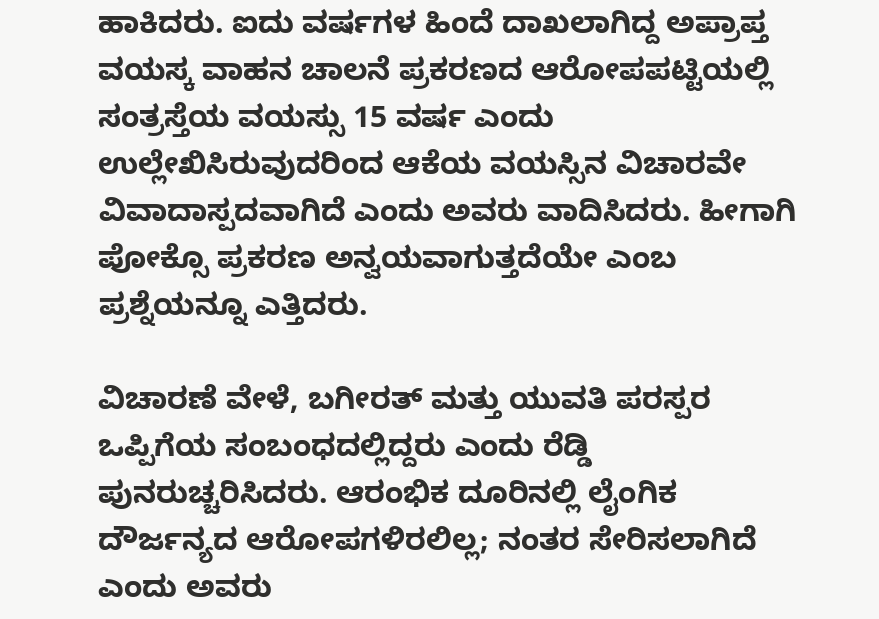ಹಾಕಿದರು. ಐದು ವರ್ಷಗಳ ಹಿಂದೆ ದಾಖಲಾಗಿದ್ದ ಅಪ್ರಾಪ್ತ ವಯಸ್ಕ ವಾಹನ ಚಾಲನೆ ಪ್ರಕರಣದ ಆರೋಪಪಟ್ಟಿಯಲ್ಲಿ ಸಂತ್ರಸ್ತೆಯ ವಯಸ್ಸು 15 ವರ್ಷ ಎಂದು ಉಲ್ಲೇಖಿಸಿರುವುದರಿಂದ ಆಕೆಯ ವಯಸ್ಸಿನ ವಿಚಾರವೇ ವಿವಾದಾಸ್ಪದವಾಗಿದೆ ಎಂದು ಅವರು ವಾದಿಸಿದರು. ಹೀಗಾಗಿ ಪೋಕ್ಸೊ ಪ್ರಕರಣ ಅನ್ವಯವಾಗುತ್ತದೆಯೇ ಎಂಬ ಪ್ರಶ್ನೆಯನ್ನೂ ಎತ್ತಿದರು.

ವಿಚಾರಣೆ ವೇಳೆ, ಬಗೀರತ್ ಮತ್ತು ಯುವತಿ ಪರಸ್ಪರ ಒಪ್ಪಿಗೆಯ ಸಂಬಂಧದಲ್ಲಿದ್ದರು ಎಂದು ರೆಡ್ಡಿ ಪುನರುಚ್ಚರಿಸಿದರು. ಆರಂಭಿಕ ದೂರಿನಲ್ಲಿ ಲೈಂಗಿಕ ದೌರ್ಜನ್ಯದ ಆರೋಪಗಳಿರಲಿಲ್ಲ; ನಂತರ ಸೇರಿಸಲಾಗಿದೆ ಎಂದು ಅವರು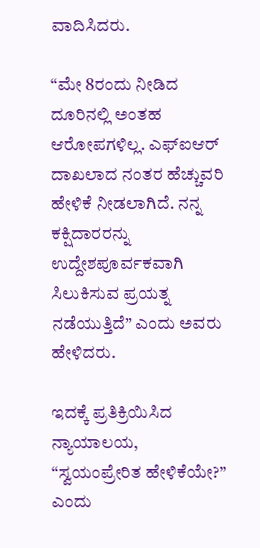ವಾದಿಸಿದರು.

“ಮೇ 8ರಂದು ನೀಡಿದ ದೂರಿನಲ್ಲಿ ಅಂತಹ ಆರೋಪಗಳಿಲ್ಲ. ಎಫ್‌ಐಆರ್ ದಾಖಲಾದ ನಂತರ ಹೆಚ್ಚುವರಿ ಹೇಳಿಕೆ ನೀಡಲಾಗಿದೆ. ನನ್ನ ಕಕ್ಷಿದಾರರನ್ನು ಉದ್ದೇಶಪೂರ್ವಕವಾಗಿ ಸಿಲುಕಿಸುವ ಪ್ರಯತ್ನ ನಡೆಯುತ್ತಿದೆ” ಎಂದು ಅವರು ಹೇಳಿದರು.

ಇದಕ್ಕೆ ಪ್ರತಿಕ್ರಿಯಿಸಿದ ನ್ಯಾಯಾಲಯ, “ಸ್ವಯಂಪ್ರೇರಿತ ಹೇಳಿಕೆಯೇ?” ಎಂದು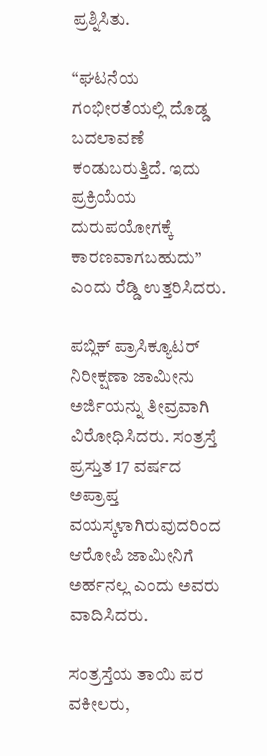ಪ್ರಶ್ನಿಸಿತು.

“ಘಟನೆಯ ಗಂಭೀರತೆಯಲ್ಲಿ ದೊಡ್ಡ ಬದಲಾವಣೆ ಕಂಡುಬರುತ್ತಿದೆ. ಇದು ಪ್ರಕ್ರಿಯೆಯ ದುರುಪಯೋಗಕ್ಕೆ ಕಾರಣವಾಗಬಹುದು” ಎಂದು ರೆಡ್ಡಿ ಉತ್ತರಿಸಿದರು.

ಪಬ್ಲಿಕ್ ಪ್ರಾಸಿಕ್ಯೂಟರ್ ನಿರೀಕ್ಷಣಾ ಜಾಮೀನು ಅರ್ಜಿಯನ್ನು ತೀವ್ರವಾಗಿ ವಿರೋಧಿಸಿದರು. ಸಂತ್ರಸ್ತೆ ಪ್ರಸ್ತುತ 17 ವರ್ಷದ ಅಪ್ರಾಪ್ತ ವಯಸ್ಕಳಾಗಿರುವುದರಿಂದ ಆರೋಪಿ ಜಾಮೀನಿಗೆ ಅರ್ಹನಲ್ಲ ಎಂದು ಅವರು ವಾದಿಸಿದರು.

ಸಂತ್ರಸ್ತೆಯ ತಾಯಿ ಪರ ವಕೀಲರು,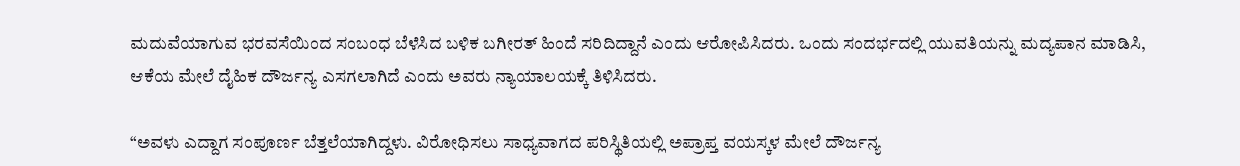ಮದುವೆಯಾಗುವ ಭರವಸೆಯಿಂದ ಸಂಬಂಧ ಬೆಳೆಸಿದ ಬಳಿಕ ಬಗೀರತ್ ಹಿಂದೆ ಸರಿದಿದ್ದಾನೆ ಎಂದು ಆರೋಪಿಸಿದರು. ಒಂದು ಸಂದರ್ಭದಲ್ಲಿ ಯುವತಿಯನ್ನು ಮದ್ಯಪಾನ ಮಾಡಿಸಿ, ಆಕೆಯ ಮೇಲೆ ದೈಹಿಕ ದೌರ್ಜನ್ಯ ಎಸಗಲಾಗಿದೆ ಎಂದು ಅವರು ನ್ಯಾಯಾಲಯಕ್ಕೆ ತಿಳಿಸಿದರು.

“ಅವಳು ಎದ್ದಾಗ ಸಂಪೂರ್ಣ ಬೆತ್ತಲೆಯಾಗಿದ್ದಳು. ವಿರೋಧಿಸಲು ಸಾಧ್ಯವಾಗದ ಪರಿಸ್ಥಿತಿಯಲ್ಲಿ ಅಪ್ರಾಪ್ತ ವಯಸ್ಕಳ ಮೇಲೆ ದೌರ್ಜನ್ಯ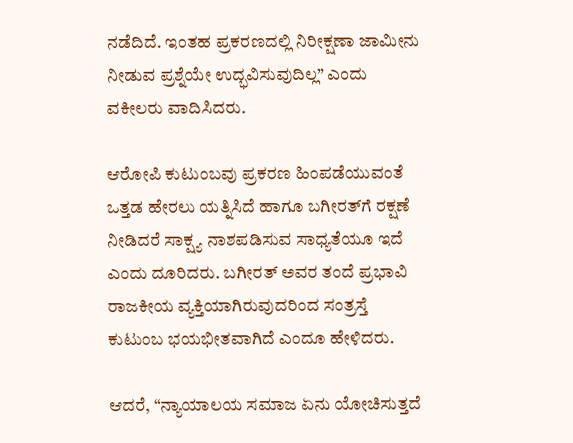ನಡೆದಿದೆ. ಇಂತಹ ಪ್ರಕರಣದಲ್ಲಿ ನಿರೀಕ್ಷಣಾ ಜಾಮೀನು ನೀಡುವ ಪ್ರಶ್ನೆಯೇ ಉದ್ಭವಿಸುವುದಿಲ್ಲ” ಎಂದು ವಕೀಲರು ವಾದಿಸಿದರು.

ಆರೋಪಿ ಕುಟುಂಬವು ಪ್ರಕರಣ ಹಿಂಪಡೆಯುವಂತೆ ಒತ್ತಡ ಹೇರಲು ಯತ್ನಿಸಿದೆ ಹಾಗೂ ಬಗೀರತ್‌ಗೆ ರಕ್ಷಣೆ ನೀಡಿದರೆ ಸಾಕ್ಷ್ಯ ನಾಶಪಡಿಸುವ ಸಾಧ್ಯತೆಯೂ ಇದೆ ಎಂದು ದೂರಿದರು. ಬಗೀರತ್ ಅವರ ತಂದೆ ಪ್ರಭಾವಿ ರಾಜಕೀಯ ವ್ಯಕ್ತಿಯಾಗಿರುವುದರಿಂದ ಸಂತ್ರಸ್ತೆ ಕುಟುಂಬ ಭಯಭೀತವಾಗಿದೆ ಎಂದೂ ಹೇಳಿದರು.

ಆದರೆ, “ನ್ಯಾಯಾಲಯ ಸಮಾಜ ಏನು ಯೋಚಿಸುತ್ತದೆ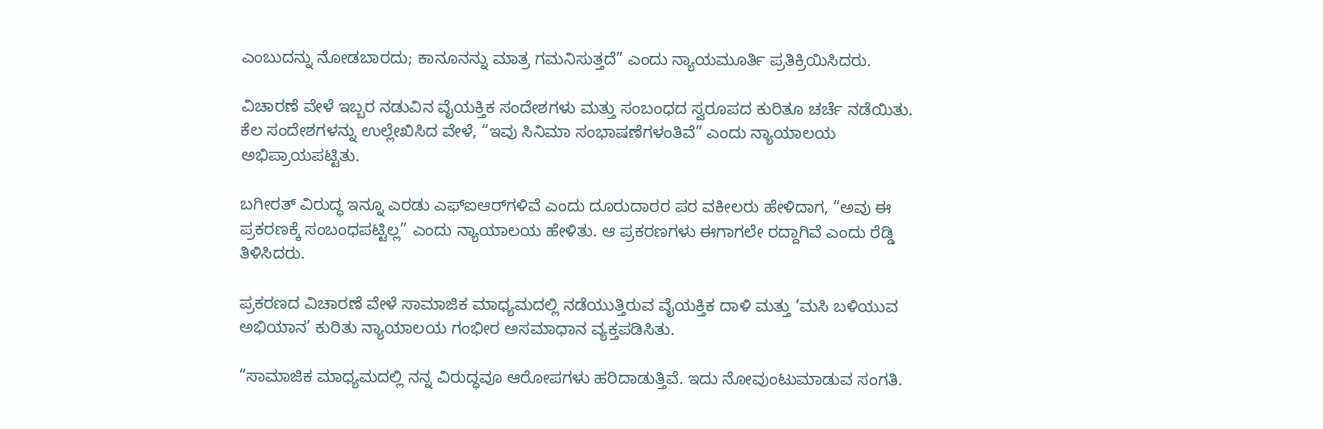ಎಂಬುದನ್ನು ನೋಡಬಾರದು; ಕಾನೂನನ್ನು ಮಾತ್ರ ಗಮನಿಸುತ್ತದೆ” ಎಂದು ನ್ಯಾಯಮೂರ್ತಿ ಪ್ರತಿಕ್ರಿಯಿಸಿದರು.

ವಿಚಾರಣೆ ವೇಳೆ ಇಬ್ಬರ ನಡುವಿನ ವೈಯಕ್ತಿಕ ಸಂದೇಶಗಳು ಮತ್ತು ಸಂಬಂಧದ ಸ್ವರೂಪದ ಕುರಿತೂ ಚರ್ಚೆ ನಡೆಯಿತು. ಕೆಲ ಸಂದೇಶಗಳನ್ನು ಉಲ್ಲೇಖಿಸಿದ ವೇಳೆ, “ಇವು ಸಿನಿಮಾ ಸಂಭಾಷಣೆಗಳಂತಿವೆ” ಎಂದು ನ್ಯಾಯಾಲಯ ಅಭಿಪ್ರಾಯಪಟ್ಟಿತು.

ಬಗೀರತ್ ವಿರುದ್ಧ ಇನ್ನೂ ಎರಡು ಎಫ್‌ಐಆರ್‌ಗಳಿವೆ ಎಂದು ದೂರುದಾರರ ಪರ ವಕೀಲರು ಹೇಳಿದಾಗ, “ಅವು ಈ ಪ್ರಕರಣಕ್ಕೆ ಸಂಬಂಧಪಟ್ಟಿಲ್ಲ” ಎಂದು ನ್ಯಾಯಾಲಯ ಹೇಳಿತು. ಆ ಪ್ರಕರಣಗಳು ಈಗಾಗಲೇ ರದ್ದಾಗಿವೆ ಎಂದು ರೆಡ್ಡಿ ತಿಳಿಸಿದರು.

ಪ್ರಕರಣದ ವಿಚಾರಣೆ ವೇಳೆ ಸಾಮಾಜಿಕ ಮಾಧ್ಯಮದಲ್ಲಿ ನಡೆಯುತ್ತಿರುವ ವೈಯಕ್ತಿಕ ದಾಳಿ ಮತ್ತು ‘ಮಸಿ ಬಳಿಯುವ ಅಭಿಯಾನ’ ಕುರಿತು ನ್ಯಾಯಾಲಯ ಗಂಭೀರ ಅಸಮಾಧಾನ ವ್ಯಕ್ತಪಡಿಸಿತು.

“ಸಾಮಾಜಿಕ ಮಾಧ್ಯಮದಲ್ಲಿ ನನ್ನ ವಿರುದ್ಧವೂ ಆರೋಪಗಳು ಹರಿದಾಡುತ್ತಿವೆ. ಇದು ನೋವುಂಟುಮಾಡುವ ಸಂಗತಿ.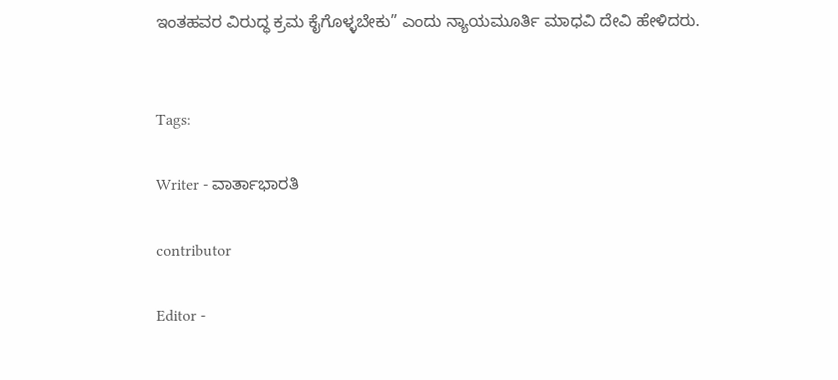ಇಂತಹವರ ವಿರುದ್ಧ ಕ್ರಮ ಕೈಗೊಳ್ಳಬೇಕು” ಎಂದು ನ್ಯಾಯಮೂರ್ತಿ ಮಾಧವಿ ದೇವಿ ಹೇಳಿದರು.


Tags:

Writer - ವಾರ್ತಾಭಾರತಿ

contributor

Editor -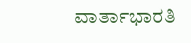ವಾರ್ತಾಭಾರತಿ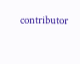contributor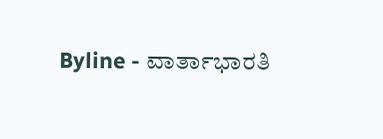Byline - ವಾರ್ತಾಭಾರತಿ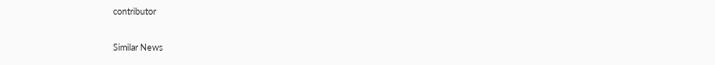contributor

Similar News